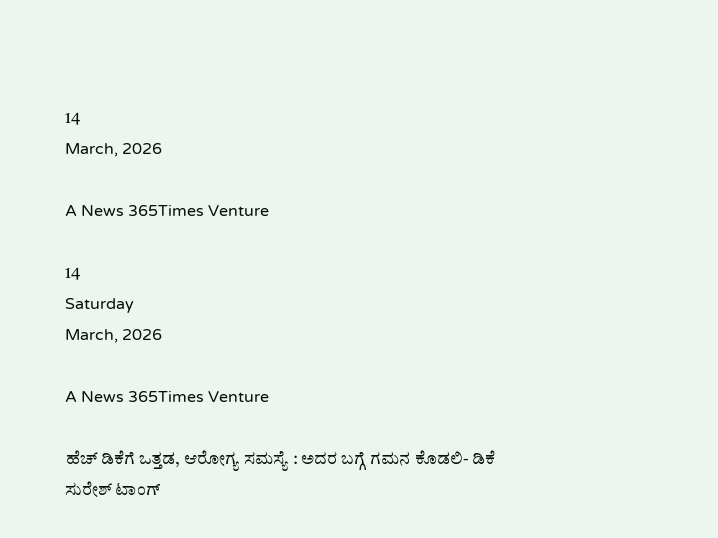14
March, 2026

A News 365Times Venture

14
Saturday
March, 2026

A News 365Times Venture

ಹೆಚ್ ಡಿಕೆಗೆ ಒತ್ತಡ, ಆರೋಗ್ಯ ಸಮಸ್ಯೆ : ಅದರ ಬಗ್ಗೆ ಗಮನ ಕೊಡಲಿ- ಡಿಕೆ ಸುರೇಶ್ ಟಾಂಗ್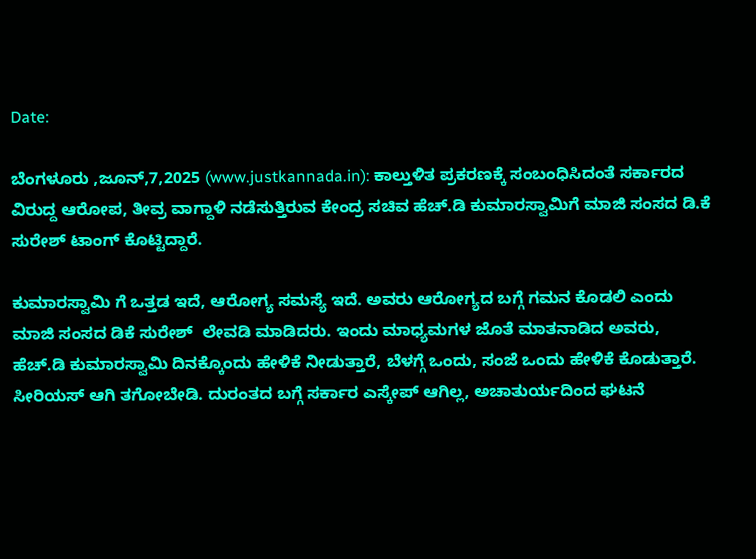Date:

ಬೆಂಗಳೂರು ,ಜೂನ್,7,2025 (www.justkannada.in): ಕಾಲ್ತುಳಿತ ಪ್ರಕರಣಕ್ಕೆ ಸಂಬಂಧಿಸಿದಂತೆ ಸರ್ಕಾರದ ವಿರುದ್ದ ಆರೋಪ, ತೀವ್ರ ವಾಗ್ದಾಳಿ ನಡೆಸುತ್ತಿರುವ ಕೇಂದ್ರ ಸಚಿವ ಹೆಚ್.ಡಿ ಕುಮಾರಸ್ವಾಮಿಗೆ ಮಾಜಿ ಸಂಸದ ಡಿ.ಕೆ ಸುರೇಶ್ ಟಾಂಗ್ ಕೊಟ್ಟಿದ್ದಾರೆ.

ಕುಮಾರಸ್ವಾಮಿ ಗೆ ಒತ್ತಡ ಇದೆ, ಆರೋಗ್ಯ ಸಮಸ್ಯೆ ಇದೆ. ಅವರು ಆರೋಗ್ಯದ ಬಗ್ಗೆ ಗಮನ ಕೊಡಲಿ ಎಂದು ಮಾಜಿ ಸಂಸದ ಡಿಕೆ ಸುರೇಶ್  ಲೇವಡಿ ಮಾಡಿದರು. ಇಂದು ಮಾಧ್ಯಮಗಳ ಜೊತೆ ಮಾತನಾಡಿದ ಅವರು,  ಹೆಚ್.ಡಿ ಕುಮಾರಸ್ವಾಮಿ ದಿನಕ್ಕೊಂದು ಹೇಳಿಕೆ ನೀಡುತ್ತಾರೆ, ಬೆಳಗ್ಗೆ ಒಂದು, ಸಂಜೆ ಒಂದು ಹೇಳಿಕೆ ಕೊಡುತ್ತಾರೆ. ಸೀರಿಯಸ್ ಆಗಿ ತಗೋಬೇಡಿ. ದುರಂತದ ಬಗ್ಗೆ ಸರ್ಕಾರ ಎಸ್ಕೇಪ್ ಆಗಿಲ್ಲ, ಅಚಾತುರ್ಯದಿಂದ ಘಟನೆ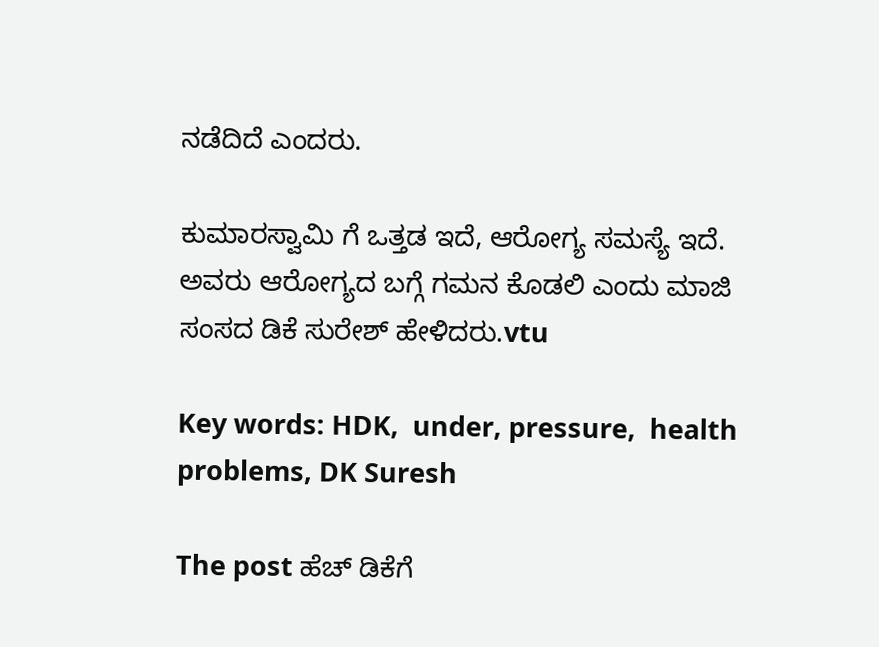ನಡೆದಿದೆ ಎಂದರು.

ಕುಮಾರಸ್ವಾಮಿ ಗೆ ಒತ್ತಡ ಇದೆ, ಆರೋಗ್ಯ ಸಮಸ್ಯೆ ಇದೆ. ಅವರು ಆರೋಗ್ಯದ ಬಗ್ಗೆ ಗಮನ ಕೊಡಲಿ ಎಂದು ಮಾಜಿ ಸಂಸದ ಡಿಕೆ ಸುರೇಶ್ ಹೇಳಿದರು.vtu

Key words: HDK,  under, pressure,  health problems, DK Suresh

The post ಹೆಚ್ ಡಿಕೆಗೆ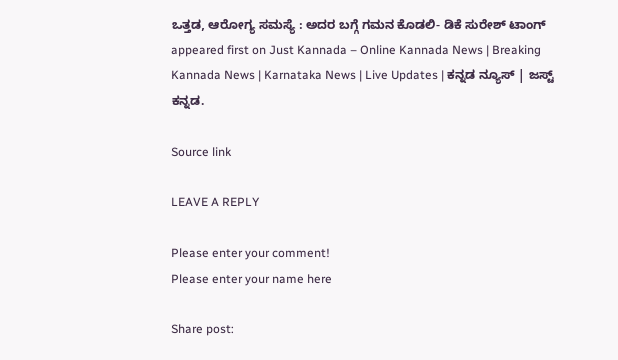ಒತ್ತಡ, ಆರೋಗ್ಯ ಸಮಸ್ಯೆ : ಅದರ ಬಗ್ಗೆ ಗಮನ ಕೊಡಲಿ- ಡಿಕೆ ಸುರೇಶ್ ಟಾಂಗ್ appeared first on Just Kannada – Online Kannada News | Breaking Kannada News | Karnataka News | Live Updates | ಕನ್ನಡ ನ್ಯೂಸ್ | ಜಸ್ಟ್ ಕನ್ನಡ.

Source link

LEAVE A REPLY

Please enter your comment!
Please enter your name here

Share post: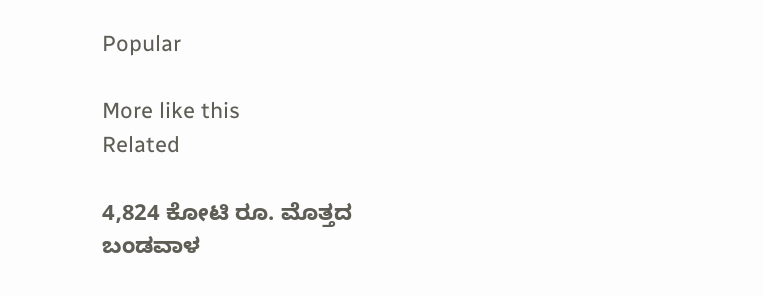Popular

More like this
Related

4,824 ಕೋಟಿ ರೂ. ಮೊತ್ತದ ಬಂಡವಾಳ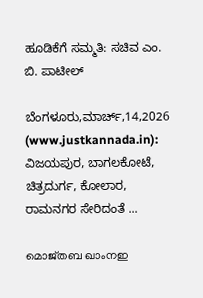ಹೂಡಿಕೆಗೆ ಸಮ್ಮತಿ: ಸಚಿವ ಎಂ. ಬಿ. ಪಾಟೀಲ್

ಬೆಂಗಳೂರು,ಮಾರ್ಚ್,14,2026 (www.justkannada.in): ವಿಜಯಪುರ, ಬಾಗಲಕೋಟೆ, ಚಿತ್ರದುರ್ಗ, ಕೋಲಾರ, ರಾಮನಗರ ಸೇರಿದಂತೆ ...

മൊജ്തബ ഖാംനഇ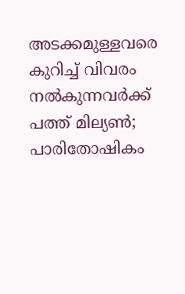അടക്കമുള്ളവരെ കുറിച്ച് വിവരം നൽകുന്നവർക്ക് പത്ത് മില്യൺ; പാരിതോഷികം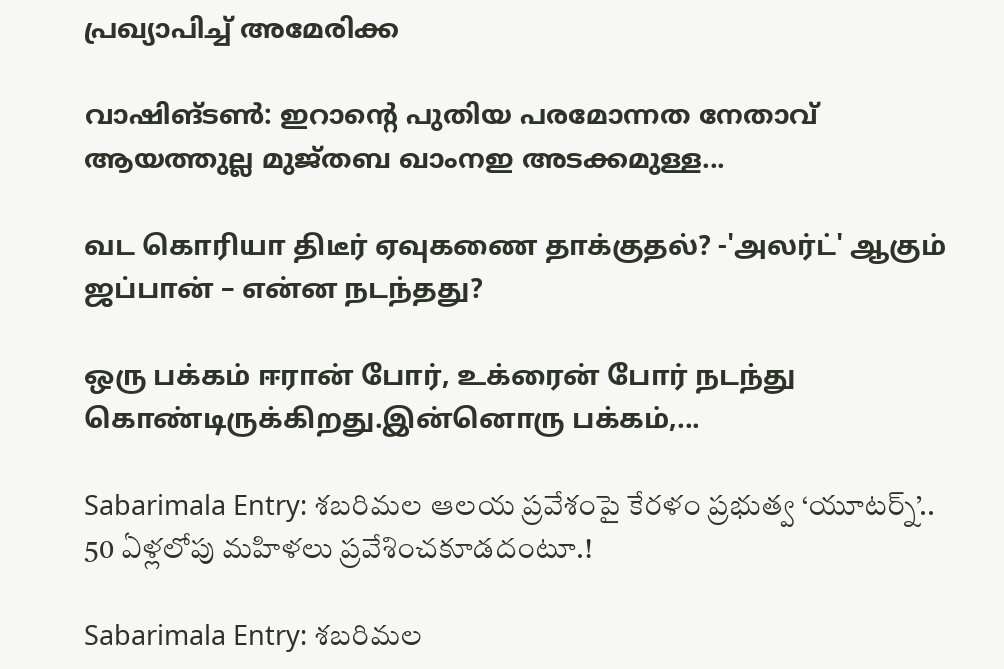പ്രഖ്യാപിച്ച് അമേരിക്ക

വാഷിങ്ടൺ: ഇറാന്റെ പുതിയ പരമോന്നത നേതാവ് ആയത്തുല്ല മുജ്തബ ഖാംനഇ അടക്കമുള്ള...

வட கொரியா திடீர் ஏவுகணை தாக்குதல்? -'அலர்ட்' ஆகும் ஜப்பான் – என்ன நடந்தது?

ஒரு பக்கம் ஈரான் போர், உக்ரைன் போர் நடந்து கொண்டிருக்கிறது.இன்னொரு பக்கம்,...

Sabarimala Entry: శబరిమల ఆలయ ప్రవేశంపై కేరళం ప్రభుత్వ ‘యూటర్న్’.. 50 ఏళ్లలోపు మహిళలు ప్రవేశించకూడదంటూ.!

Sabarimala Entry: శబరిమల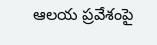ఆలయ ప్రవేశంపై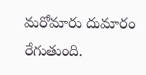మరోమారు దుమారం రేగుతుంది.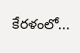కేరళంలో...